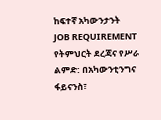ከፍተኛ አካውንታንት
JOB REQUIREMENT
የትምህርት ደረጃና የሥራ ልምድ: በአካውንቲንግና ፋይናንስ፣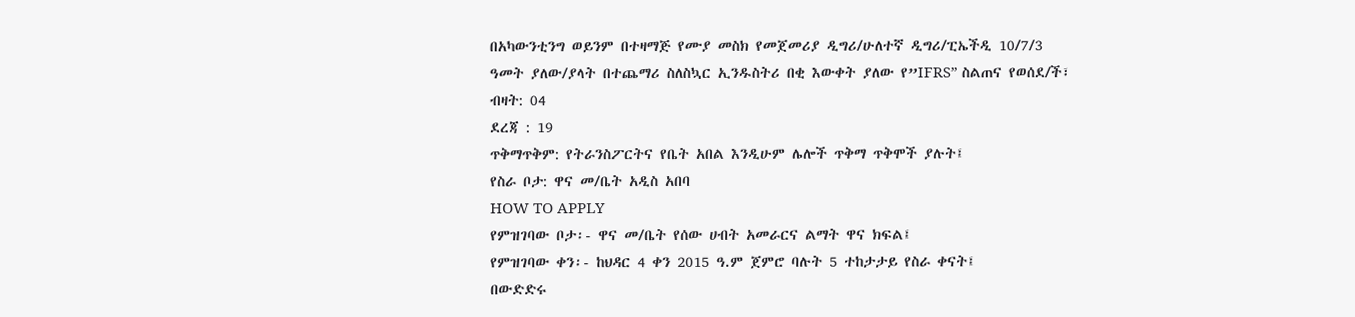በአካውንቲንግ ወይንም በተዛማጅ የሙያ መስክ የመጀመሪያ ዲግሪ/ሁለተኛ ዲግሪ/ፒኤችዲ 10/7/3
ዓመት ያለው/ያላት በተጨማሪ ስለስኳር ኢንዱስትሪ በቂ እውቀት ያለው የ”IFRS” ስልጠና የወሰደ/ች፣
ብዛት: 04
ደረጃ : 19
ጥቅማጥቅም: የትራንስፖርትና የቤት አበል እንዲሁም ሌሎች ጥቅማ ጥቅሞች ያሉት፤
የስራ ቦታ: ዋና መ/ቤት አዲስ አበባ
HOW TO APPLY
የምዝገባው ቦታ፡- ዋና መ/ቤት የሰው ሀብት አመራርና ልማት ዋና ክፍል፤
የምዝገባው ቀን፡- ከህዳር 4 ቀን 2015 ዓ.ም ጀምሮ ባሉት 5 ተከታታይ የስራ ቀናት፤
በውድድሩ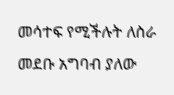መሳተፍ የሚችሉት ለስራ መደቡ አግባብ ያለው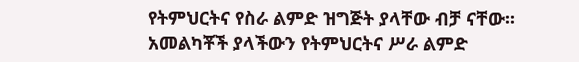የትምህርትና የስራ ልምድ ዝግጅት ያላቸው ብቻ ናቸው፡፡
አመልካቾች ያላችውን የትምህርትና ሥራ ልምድ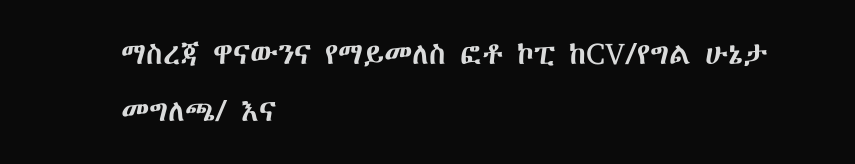ማስረጃ ዋናውንና የማይመለስ ፎቶ ኮፒ ከCV/የግል ሁኔታ መግለጫ/ እና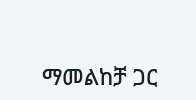ማመልከቻ ጋር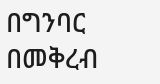በግንባር በመቅረብ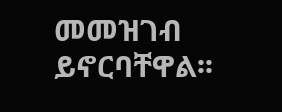መመዝገብ ይኖርባቸዋል፡፡